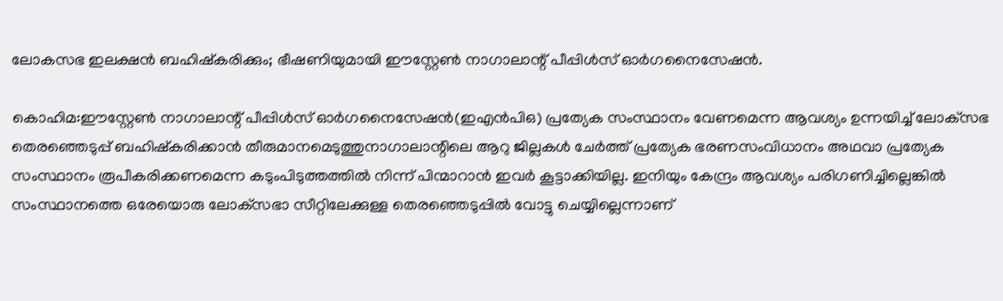ലോകസഭ ഇലക്ഷൻ ബഹിഷ്കരിക്കും; ഭീഷണിയുമായി ഈസ്റ്റേണ്‍ നാഗാലാന്റ് പീപ്പിള്‍സ് ഓർഗനൈസേഷൻ.

കൊഹിമ:ഈസ്റ്റേണ്‍ നാഗാലാന്റ് പീപ്പിള്‍സ് ഓർഗനൈസേഷൻ(ഇഎൻപിഒ) പ്രത്യേക സംസ്ഥാനം വേണമെന്ന ആവശ്യം ഉന്നയിച്ച്‌ ലോക്‌സഭ തെരഞ്ഞെടുപ്പ് ബഹിഷ്‌കരിക്കാൻ തീരുമാനമെടുത്തുനാഗാലാന്റിലെ ആറു ജില്ലകള്‍ ചേർത്ത് പ്രത്യേക ഭരണസംവിധാനം അഥവാ പ്രത്യേക സംസ്ഥാനം രൂപീകരിക്കണമെന്ന കടുംപിടുത്തത്തില്‍ നിന്ന് പിന്മാറാൻ ഇവർ കൂട്ടാക്കിയില്ല. ഇനിയും കേന്ദ്രം ആവശ്യം പരിഗണിച്ചില്ലെങ്കില്‍ സംസ്ഥാനത്തെ ഒരേയൊരു ലോക്‌സഭാ സീറ്റിലേക്കുള്ള തെരഞ്ഞെടുപ്പില്‍ വോട്ടു ചെയ്യില്ലെന്നാണ്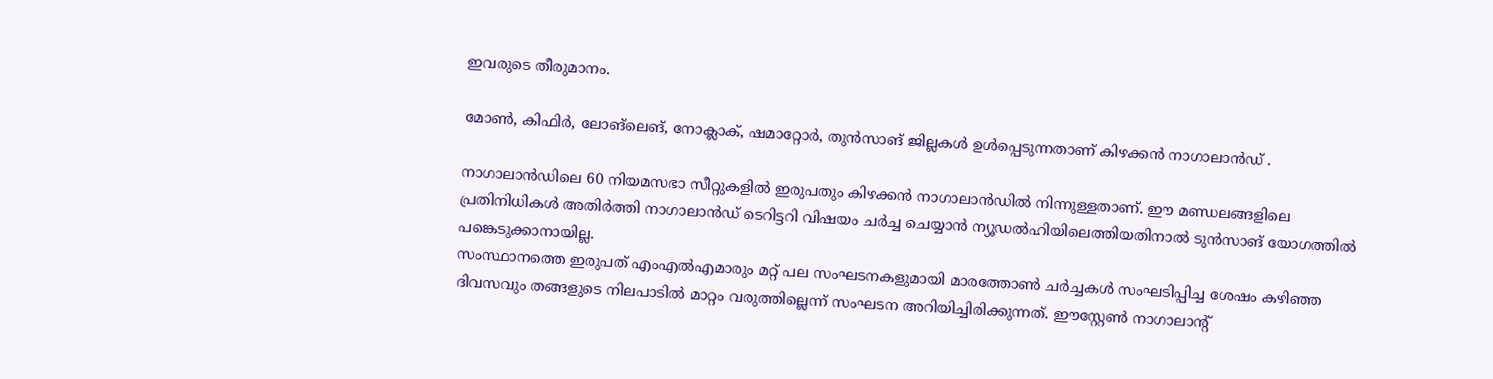ഇവരുടെ തീരുമാനം.

മോൺ, കിഫിർ, ലോങ്‌ലെങ്, നോക്ലാക്, ഷമാറ്റോർ, തുൻസാങ് ജില്ലകൾ ഉൾപ്പെടുന്നതാണ് കിഴക്കൻ നാഗാലാൻഡ് .

നാഗാലാൻഡിലെ 60 നിയമസഭാ സീറ്റുകളിൽ ഇരുപതും കിഴക്കൻ നാഗാലാൻഡിൽ നിന്നുള്ളതാണ്. ഈ മണ്ഡലങ്ങളിലെ പ്രതിനിധികൾ അതിർത്തി നാഗാലാൻഡ് ടെറിട്ടറി വിഷയം ചർച്ച ചെയ്യാൻ ന്യൂഡൽഹിയിലെത്തിയതിനാൽ ടുൻസാങ് യോഗത്തിൽ പങ്കെടുക്കാനായില്ല.
സംസ്ഥാനത്തെ ഇരുപത് എംഎല്‍എമാരും മറ്റ് പല സംഘടനകളുമായി മാരത്തോണ്‍ ചർച്ചകള്‍ സംഘടിപ്പിച്ച ശേഷം കഴിഞ്ഞ ദിവസവും തങ്ങളുടെ നിലപാടില്‍ മാറ്റം വരുത്തില്ലെന്ന് സംഘടന അറിയിച്ചിരിക്കുന്നത്. ഈസ്റ്റേണ്‍ നാഗാലാന്റ്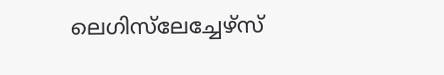ലെഗിസ്‌ലേച്ചേഴ്‌സ്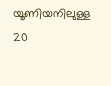യൂണിയനിലുള്ള 20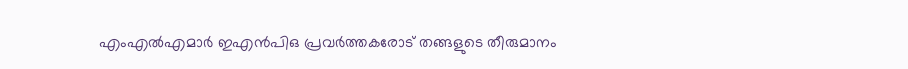എംഎല്‍എമാർ ഇഎൻപിഒ പ്രവർത്തകരോട് തങ്ങളുടെ തീരുമാനം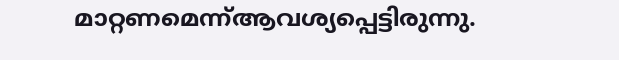മാറ്റണമെന്ന്ആവശ്യപ്പെട്ടിരുന്നു.